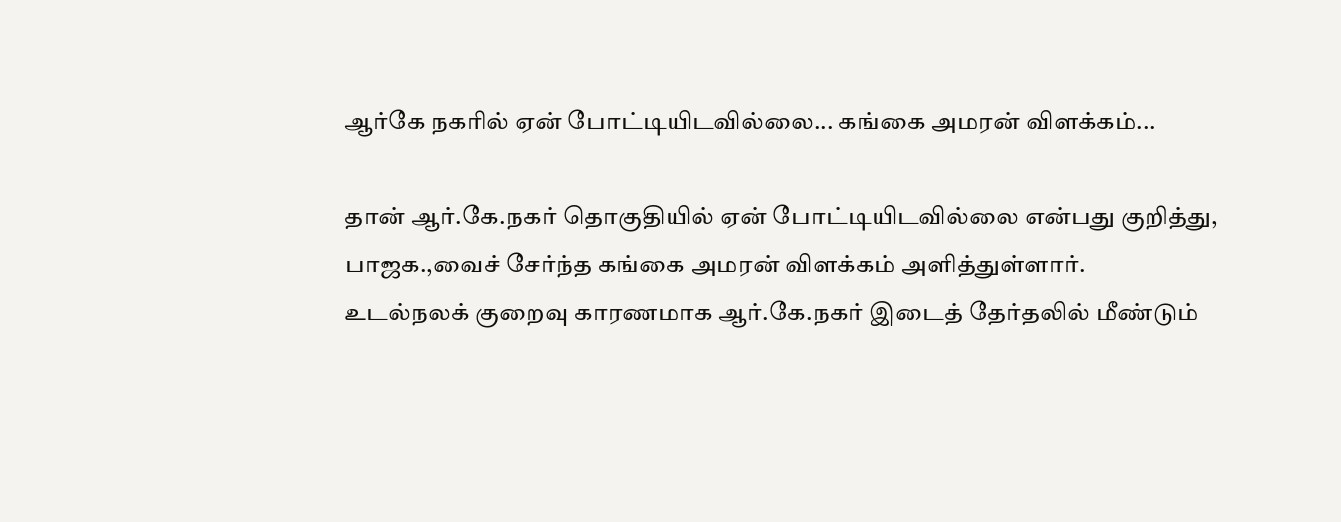ஆர்கே நகரில் ஏன் போட்டியிடவில்லை... கங்கை அமரன் விளக்கம்...

தான் ஆர்.கே.நகர் தொகுதியில் ஏன் போட்டியிடவில்லை என்பது குறித்து, பாஜக.,வைச் சேர்ந்த கங்கை அமரன் விளக்கம் அளித்துள்ளார்.
உடல்நலக் குறைவு காரணமாக ஆர்.கே.நகர் இடைத் தேர்தலில் மீண்டும்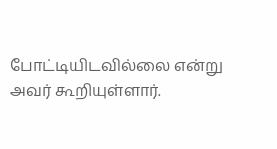போட்டியிடவில்லை என்று அவர் கூறியுள்ளார்.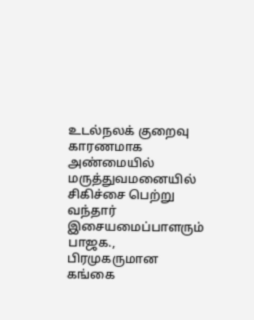உடல்நலக் குறைவு காரணமாக அண்மையில் மருத்துவமனையில் சிகிச்சை பெற்று வந்தார் இசையமைப்பாளரும் பாஜக., பிரமுகருமான கங்கை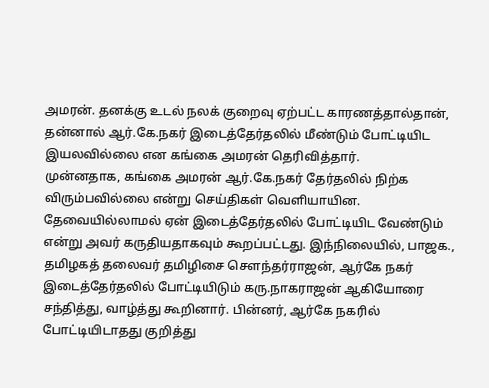அமரன். தனக்கு உடல் நலக் குறைவு ஏற்பட்ட காரணத்தால்தான், தன்னால் ஆர்.கே.நகர் இடைத்தேர்தலில் மீண்டும் போட்டியிட இயலவில்லை என கங்கை அமரன் தெரிவித்தார்.
முன்னதாக, கங்கை அமரன் ஆர்.கே.நகர் தேர்தலில் நிற்க விரும்பவில்லை என்று செய்திகள் வெளியாயின. தேவையில்லாமல் ஏன் இடைத்தேர்தலில் போட்டியிட வேண்டும் என்று அவர் கருதியதாகவும் கூறப்பட்டது. இந்நிலையில், பாஜக., தமிழகத் தலைவர் தமிழிசை சௌந்தர்ராஜன், ஆர்கே நகர் இடைத்தேர்தலில் போட்டியிடும் கரு.நாகராஜன் ஆகியோரை சந்தித்து, வாழ்த்து கூறினார். பின்னர், ஆர்கே நகரில் போட்டியிடாதது குறித்து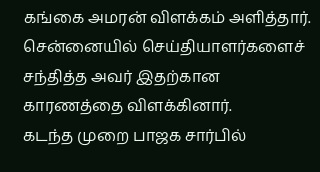கங்கை அமரன் விளக்கம் அளித்தார். சென்னையில் செய்தியாளர்களைச் சந்தித்த அவர் இதற்கான காரணத்தை விளக்கினார்.
கடந்த முறை பாஜக சார்பில்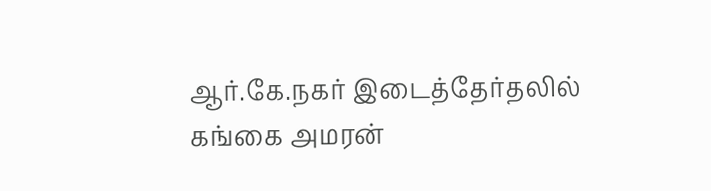ஆர்.கே.நகர் இடைத்தேர்தலில் கங்கை அமரன்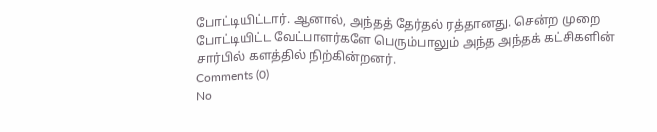போட்டியிட்டார். ஆனால், அந்தத் தேர்தல் ரத்தானது. சென்ற முறை போட்டியிட்ட வேட்பாளர்களே பெரும்பாலும் அந்த அந்தக் கட்சிகளின் சார்பில் களத்தில் நிற்கின்றனர்.
Comments (0)
No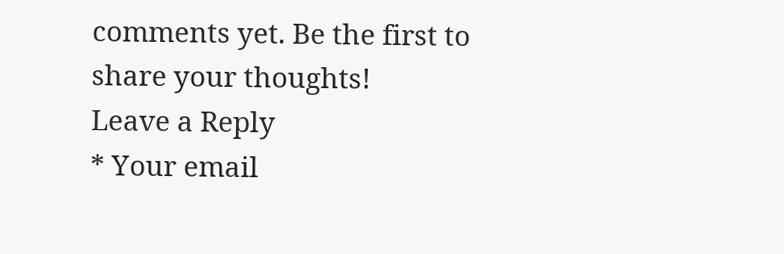comments yet. Be the first to share your thoughts!
Leave a Reply
* Your email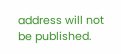address will not be published.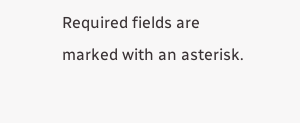Required fields are marked with an asterisk.